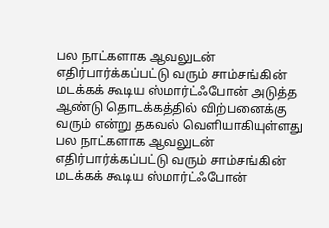பல நாட்களாக ஆவலுடன் எதிர்பார்க்கப்பட்டு வரும் சாம்சங்கின் மடக்கக் கூடிய ஸ்மார்ட்ஃபோன் அடுத்த ஆண்டு தொடக்கத்தில் விற்பனைக்கு வரும் என்று தகவல் வெளியாகியுள்ளது
பல நாட்களாக ஆவலுடன் எதிர்பார்க்கப்பட்டு வரும் சாம்சங்கின் மடக்கக் கூடிய ஸ்மார்ட்ஃபோன்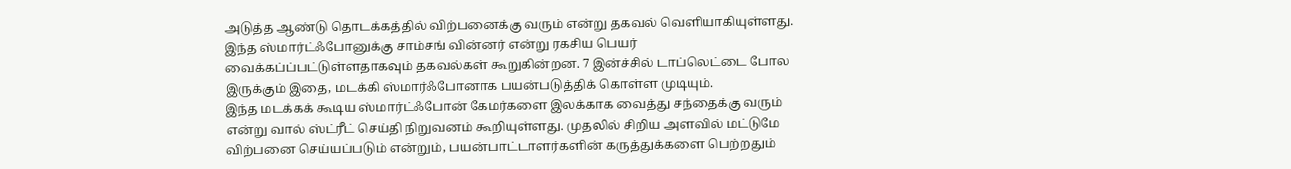அடுத்த ஆண்டு தொடக்கத்தில் விற்பனைக்கு வரும் என்று தகவல் வெளியாகியுள்ளது. இந்த ஸ்மார்ட்ஃபோனுக்கு சாம்சங் வின்னர் என்று ரகசிய பெயர் வைக்கப்ப்பட்டுள்ளதாகவும் தகவல்கள் கூறுகின்றன. 7 இன்ச்சில் டாப்லெட்டை போல இருக்கும் இதை, மடக்கி ஸ்மார்ஃபோனாக பயன்படுத்திக் கொள்ள முடியும்.
இந்த மடக்கக் கூடிய ஸ்மார்ட்ஃபோன் கேமர்களை இலக்காக வைத்து சந்தைக்கு வரும் என்று வால் ஸ்ட்ரீட் செய்தி நிறுவனம் கூறியுள்ளது. முதலில் சிறிய அளவில் மட்டுமே விற்பனை செய்யப்படும் என்றும், பயன்பாட்டாளர்களின் கருத்துக்களை பெற்றதும்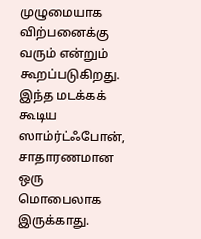முழுமையாக விற்பனைக்கு வரும் என்றும் கூறப்படுகிறது.
இந்த மடக்கக் கூடிய ஸாம்ர்ட்ஃபோன், சாதாரணமான ஒரு மொபைலாக இருக்காது.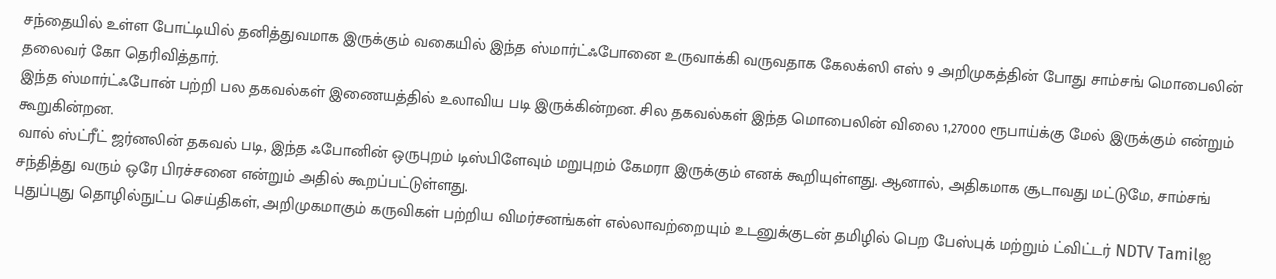சந்தையில் உள்ள போட்டியில் தனித்துவமாக இருக்கும் வகையில் இந்த ஸ்மார்ட்ஃபோனை உருவாக்கி வருவதாக கேலக்ஸி எஸ் 9 அறிமுகத்தின் போது சாம்சங் மொபைலின் தலைவர் கோ தெரிவித்தார்.
இந்த ஸ்மார்ட்ஃபோன் பற்றி பல தகவல்கள் இணையத்தில் உலாவிய படி இருக்கின்றன. சில தகவல்கள் இந்த மொபைலின் விலை 1,27000 ரூபாய்க்கு மேல் இருக்கும் என்றும் கூறுகின்றன.
வால் ஸ்ட்ரீட் ஜர்னலின் தகவல் படி, இந்த ஃபோனின் ஒருபுறம் டிஸ்பிளேவும் மறுபுறம் கேமரா இருக்கும் எனக் கூறியுள்ளது. ஆனால், அதிகமாக சூடாவது மட்டுமே, சாம்சங் சந்தித்து வரும் ஒரே பிரச்சனை என்றும் அதில் கூறப்பட்டுள்ளது.
புதுப்புது தொழில்நுட்ப செய்திகள், அறிமுகமாகும் கருவிகள் பற்றிய விமர்சனங்கள் எல்லாவற்றையும் உடனுக்குடன் தமிழில் பெற பேஸ்புக் மற்றும் ட்விட்டர் NDTV Tamilஐ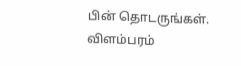பின் தொடருங்கள்.
விளம்பரம்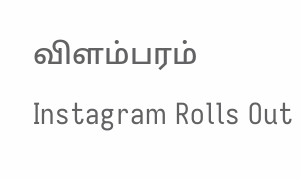விளம்பரம்
Instagram Rolls Out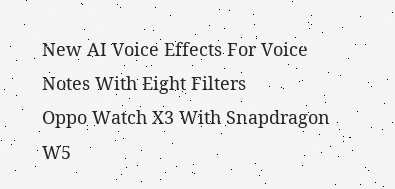New AI Voice Effects For Voice Notes With Eight Filters
Oppo Watch X3 With Snapdragon W5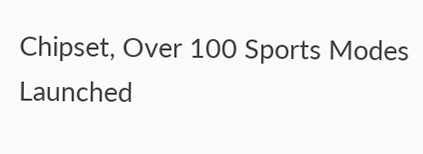Chipset, Over 100 Sports Modes Launched